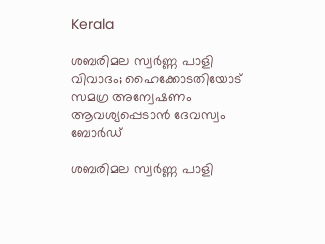Kerala

ശബരിമല സ്വർണ്ണ പാളി വിവാദം; ഹൈക്കോടതിയോട് സമഗ്ര അന്വേഷണം ആവശ്യപ്പെടാൻ ദേവസ്വം ബോർഡ്‌

ശബരിമല സ്വർണ്ണ പാളി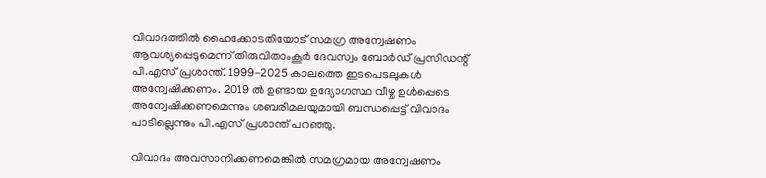വിവാദത്തിൽ ഹൈക്കോടതിയോട് സമഗ്ര അന്വേഷണം ആവശ്യപ്പെടുമെന്ന് തിരുവിതാംകൂർ ദേവസ്വം ബോർഡ് പ്രസിഡന്റ് പി.എസ് പ്രശാന്ത്. 1999-2025 കാലത്തെ ഇടപെടലുകൾ അന്വേഷിക്കണം. 2019 ൽ ഉണ്ടായ ഉദ്യോഗസ്ഥ വീഴ്ച ഉൾപ്പെടെ അന്വേഷിക്കണമെന്നും ശബരിമലയുമായി ബന്ധപ്പെട്ട് വിവാദം പാടില്ലെന്നും പി.എസ് പ്രശാന്ത് പറഞ്ഞു.

വിവാദം അവസാനിക്കണമെങ്കിൽ സമഗ്രമായ അന്വേഷണം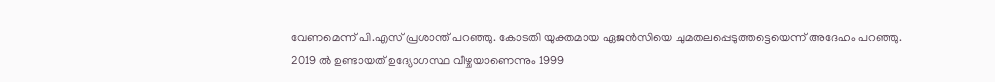വേണമെന്ന് പി.എസ് പ്രശാന്ത് പറഞ്ഞു. കോടതി യുക്തമായ ഏജൻസിയെ ചുമതലപ്പെടുത്തട്ടെയെന്ന് അദേഹം പറഞ്ഞു. 2019 ൽ ഉണ്ടായത് ഉദ്യോഗസ്ഥ വീഴ്ചയാണെന്നും 1999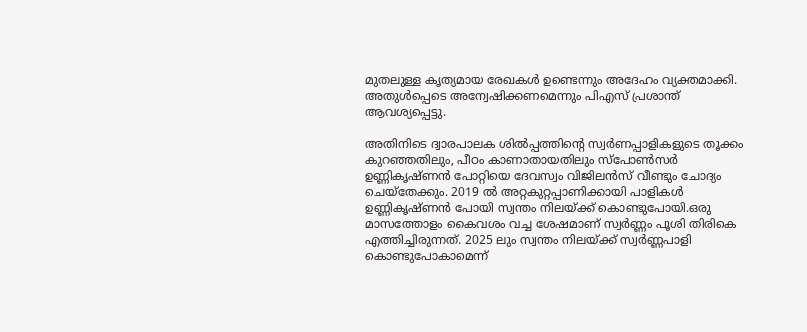മുതലുള്ള കൃത്യമായ രേഖകൾ ഉണ്ടെന്നും അദേഹം വ്യക്തമാക്കി. അതുൾപ്പെടെ അന്വേഷിക്കണമെന്നും പിഎസ് പ്രശാന്ത് ആവശ്യപ്പെട്ടു.

അതിനിടെ ദ്വാരപാലക ശിൽപ്പത്തിന്റെ സ്വർണപ്പാളികളുടെ തൂക്കം കുറഞ്ഞതിലും, പീഠം കാണാതായതിലും സ്പോൺസർ ഉണ്ണികൃഷ്ണൻ പോറ്റിയെ ദേവസ്വം വിജിലൻസ് വീണ്ടും ചോദ്യം ചെയ്തേക്കും. 2019 ൽ അറ്റകുറ്റപ്പാണിക്കായി പാളികൾ ഉണ്ണികൃഷ്ണൻ പോയി സ്വന്തം നിലയ്ക്ക് കൊണ്ടുപോയി.ഒരു മാസത്തോളം കൈവശം വച്ച ശേഷമാണ് സ്വർണ്ണം പൂശി തിരികെ എത്തിച്ചിരുന്നത്. 2025 ലും സ്വന്തം നിലയ്ക്ക് സ്വർണ്ണപാളി കൊണ്ടുപോകാമെന്ന്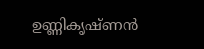ഉണ്ണികൃഷ്ണൻ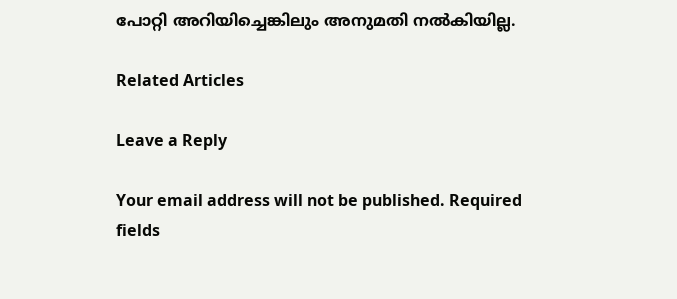പോറ്റി അറിയിച്ചെങ്കിലും അനുമതി നൽകിയില്ല.

Related Articles

Leave a Reply

Your email address will not be published. Required fields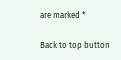are marked *

Back to top button